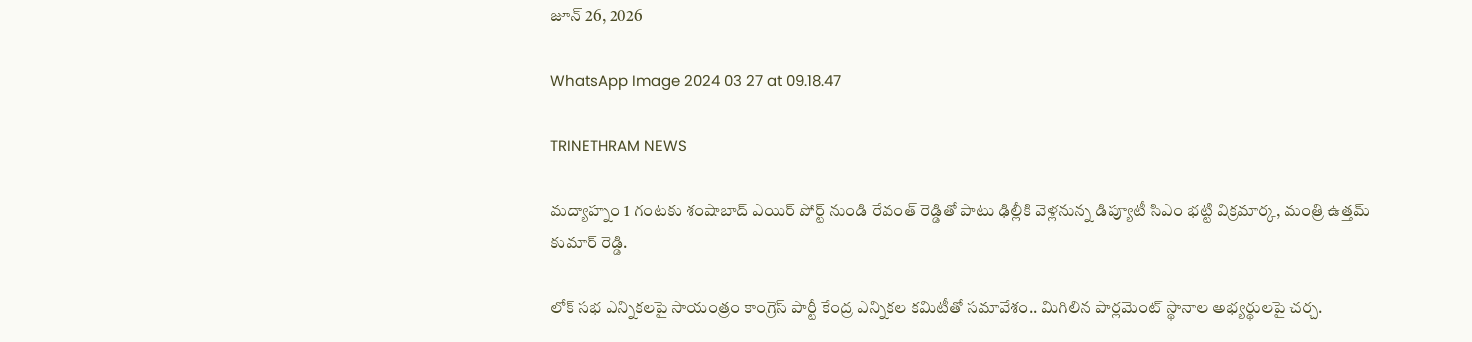జూన్ 26, 2026

WhatsApp Image 2024 03 27 at 09.18.47

TRINETHRAM NEWS

మద్యాహ్నం 1 గంటకు శంషాబాద్ ఎయిర్ పోర్ట్ నుండి రేవంత్ రెడ్డితో పాటు ఢిల్లీకి వెళ్లనున్న డిప్యూటీ సిఎం భట్టి విక్రమార్క, మంత్రి ఉత్తమ్ కుమార్ రెడ్డి.

లోక్ సభ ఎన్నికలపై సాయంత్రం కాంగ్రెస్ పార్టీ కేంద్ర ఎన్నికల కమిటీతో సమావేశం.. మిగిలిన పార్లమెంట్ స్థానాల అభ్యర్థులపై చర్చ.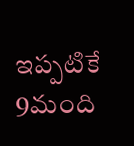ఇప్పటికే 9మంది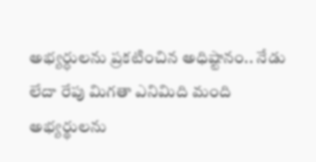అభ్యర్ధులను ప్రకటించిన అధిష్టానం.. నేడు లేదా రేపు మిగతా ఎనిమిది మంది అభ్యర్థులను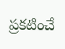ప్రకటించే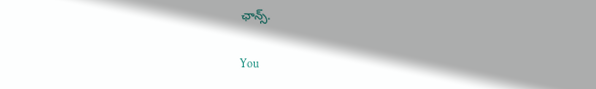ఛాన్స్.

You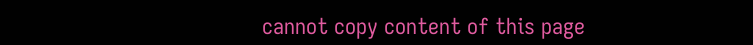cannot copy content of this page